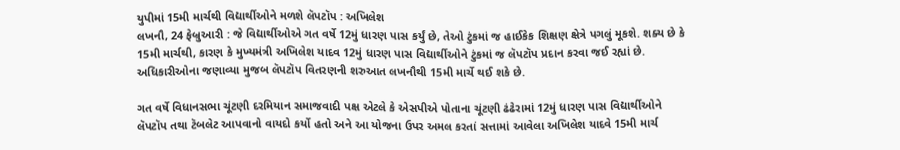યુપીમાં 15મી માર્ચથી વિદ્યાર્થીઓને મળશે લૅપટૉપ : અખિલેશ
લખનૌ, 24 ફેબ્રુઆરી : જે વિદ્યાર્થીઓએ ગત વર્ષે 12મું ધારણ પાસ કર્યું છે, તેઓ ટુંકમાં જ હાઈકેક શિક્ષણ ક્ષેત્રે પગલું મૂકશે. શક્ય છે કે 15મી માર્ચથી, કારણ કે મુખ્યમંત્રી અખિલેશ યાદવ 12મું ધારણ પાસ વિદ્યાર્થીઓને ટુંકમાં જ લૅપટૉપ પ્રદાન કરવા જઈ રહ્યાં છે. અધિકારીઓના જણાવ્યા મુજબ લૅપટૉપ વિતરણની શરુઆત લખનૌથી 15મી માર્ચે થઈ શકે છે.

ગત વર્ષે વિધાનસભા ચૂંટણી દરમિયાન સમાજવાદી પક્ષ એટલે કે એસપીએ પોતાના ચૂંટણી ઢંઢેરામાં 12મું ધારણ પાસ વિદ્યાર્થીઓને લૅપટૉપ તથા ટૅબલેટ આપવાનો વાયદો કર્યો હતો અને આ યોજના ઉપર અમલ કરતાં સત્તામાં આવેલા અખિલેશ યાદવે 15મી માર્ચ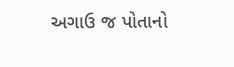અગાઉ જ પોતાનો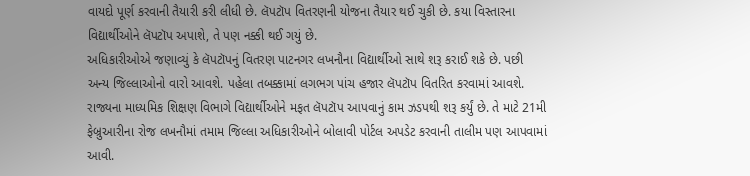વાયદો પૂર્ણ કરવાની તૈયારી કરી લીધી છે. લૅપટૉપ વિતરણની યોજના તૈયાર થઈ ચુકી છે. કયા વિસ્તારના વિદ્યાર્થીઓને લૅપટૉપ અપાશે, તે પણ નક્કી થઈ ગયું છે.
અધિકારીઓએ જણાવ્યું કે લૅપટૉપનું વિતરણ પાટનગર લખનૌના વિદ્યાર્થીઓ સાથે શરૂ કરાઈ શકે છે. પછી અન્ય જિલ્લાઓનો વારો આવશે. પહેલા તબક્કામાં લગભગ પાંચ હજાર લૅપટૉપ વિતરિત કરવામાં આવશે. રાજ્યના માધ્યમિક શિક્ષણ વિભાગે વિદ્યાર્થીઓને મફત લૅપટૉપ આપવાનું કામ ઝડપથી શરૂ કર્યું છે. તે માટે 21મી ફેબ્રુઆરીના રોજ લખનૌમાં તમામ જિલ્લા અધિકારીઓને બોલાવી પોર્ટલ અપડેટ કરવાની તાલીમ પણ આપવામાં આવી.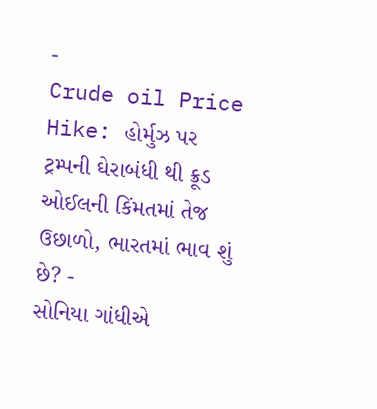-
Crude oil Price Hike: હોર્મુઝ પર ટ્રમ્પની ઘેરાબંધી થી ક્રૂડ ઓઈલની કિંમતમાં તેજ ઉછાળો, ભારતમાં ભાવ શું છે? -
સોનિયા ગાંધીએ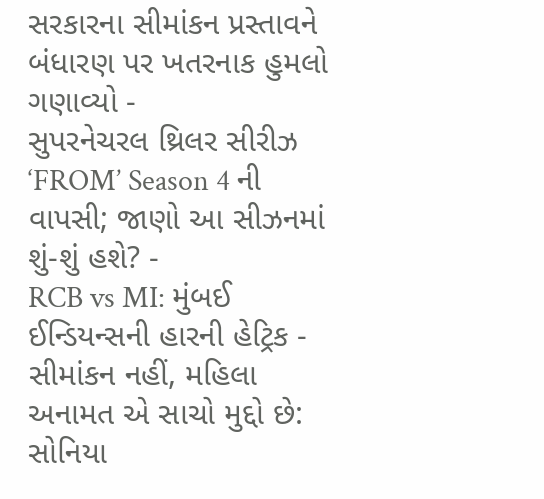સરકારના સીમાંકન પ્રસ્તાવને બંધારણ પર ખતરનાક હુમલો ગણાવ્યો -
સુપરનેચરલ થ્રિલર સીરીઝ ‘FROM’ Season 4 ની વાપસી; જાણો આ સીઝનમાં શું-શું હશે? -
RCB vs MI: મુંબઈ ઈન્ડિયન્સની હારની હેટ્રિક -
સીમાંકન નહીં, મહિલા અનામત એ સાચો મુદ્દો છે: સોનિયા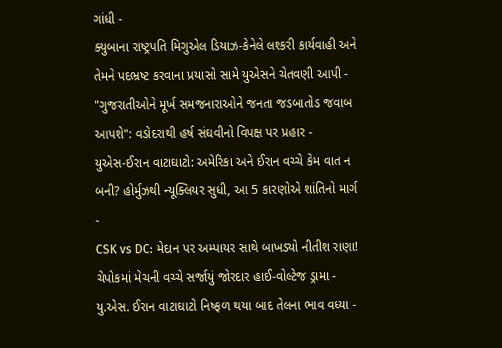ગાંધી -
ક્યુબાના રાષ્ટ્રપતિ મિગુએલ ડિયાઝ-કેનેલે લશ્કરી કાર્યવાહી અને તેમને પદભ્રષ્ટ કરવાના પ્રયાસો સામે યુએસને ચેતવણી આપી -
"ગુજરાતીઓને મૂર્ખ સમજનારાઓને જનતા જડબાતોડ જવાબ આપશે": વડોદરાથી હર્ષ સંઘવીનો વિપક્ષ પર પ્રહાર -
યુએસ-ઈરાન વાટાઘાટો: અમેરિકા અને ઈરાન વચ્ચે કેમ વાત ન બની? હોર્મુઝથી ન્યૂક્લિયર સુધી, આ 5 કારણોએ શાંતિનો માર્ગ -
CSK vs DC: મેદાન પર અમ્પાયર સાથે બાખડ્યો નીતીશ રાણા! ચેપોકમાં મેચની વચ્ચે સર્જાયું જોરદાર હાઈ-વોલ્ટેજ ડ્રામા -
યુ.એસ. ઈરાન વાટાઘાટો નિષ્ફળ થયા બાદ તેલના ભાવ વધ્યા -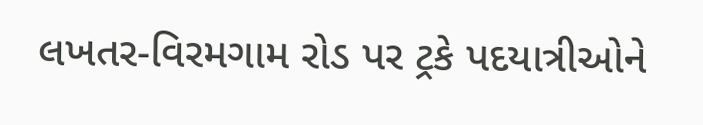લખતર-વિરમગામ રોડ પર ટ્રકે પદયાત્રીઓને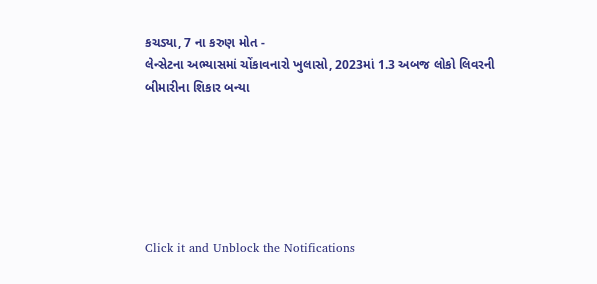કચડ્યા, 7 ના કરુણ મોત -
લેન્સેટના અભ્યાસમાં ચોંકાવનારો ખુલાસો, 2023માં 1.3 અબજ લોકો લિવરની બીમારીના શિકાર બન્યા






Click it and Unblock the Notifications